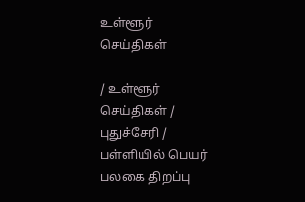உள்ளூர் செய்திகள்

/ உள்ளூர் செய்திகள் / புதுச்சேரி /  பள்ளியில் பெயர் பலகை திறப்பு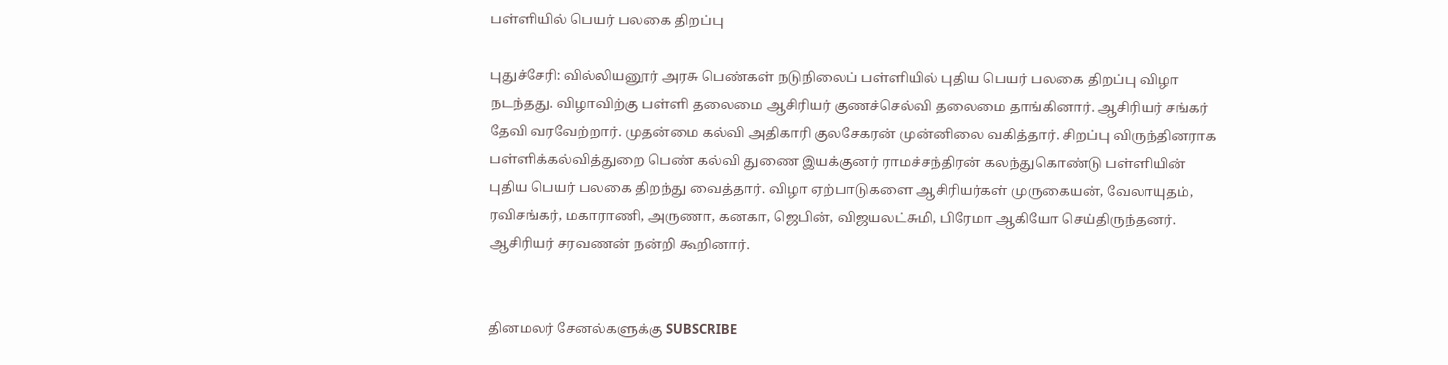பள்ளியில் பெயர் பலகை திறப்பு

புதுச்சேரி: வில்லியனூர் அரசு பெண்கள் நடுநிலைப் பள்ளியில் புதிய பெயர் பலகை திறப்பு விழா நடந்தது. விழாவிற்கு பள்ளி தலைமை ஆசிரியர் குணச்செல்வி தலைமை தாங்கினார். ஆசிரியர் சங்கர் தேவி வரவேற்றார். முதன்மை கல்வி அதிகாரி குலசேகரன் முன்னிலை வகித்தார். சிறப்பு விருந்தினராக பள்ளிக்கல்வித்துறை பெண் கல்வி துணை இயக்குனர் ராமச்சந்திரன் கலந்துகொண்டு பள்ளியின் புதிய பெயர் பலகை திறந்து வைத்தார். விழா ஏற்பாடுகளை ஆசிரியர்கள் முருகையன், வேலாயுதம், ரவிசங்கர், மகாராணி, அருணா, கனகா, ஜெபின், விஜயலட்சுமி, பிரேமா ஆகியோ செய்திருந்தனர். ஆசிரியர் சரவணன் நன்றி கூறினார்.


தினமலர் சேனல்களுக்கு SUBSCRIBE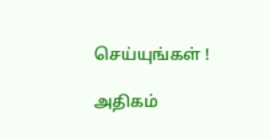செய்யுங்கள் !

அதிகம்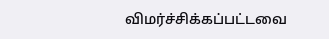விமர்ச்சிக்கப்பட்டவை